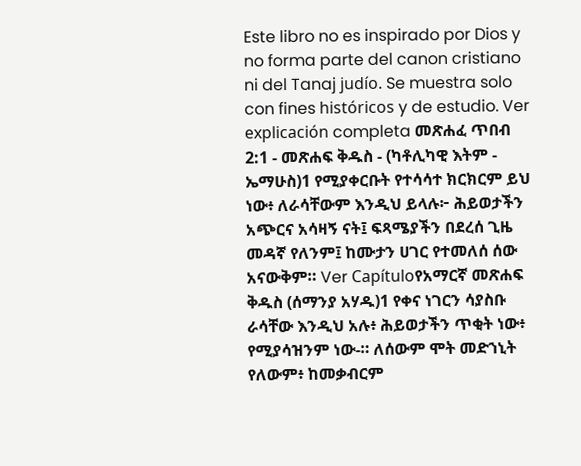Este libro no es inspirado por Dios y no forma parte del canon cristiano ni del Tanaj judío. Se muestra solo con fines históricos y de estudio. Ver explicación completa መጽሐፈ ጥበብ 2:1 - መጽሐፍ ቅዱስ - (ካቶሊካዊ እትም - ኤማሁስ)1 የሚያቀርቡት የተሳሳተ ክርክርም ይህ ነው፥ ለራሳቸውም እንዲህ ይላሉ፦ ሕይወታችን አጭርና አሳዛኝ ናት፤ ፍጻሜያችን በደረሰ ጊዜ መዳኛ የለንም፤ ከሙታን ሀገር የተመለሰ ሰው አናውቅም። Ver Capítuloየአማርኛ መጽሐፍ ቅዱስ (ሰማንያ አሃዱ)1 የቀና ነገርን ሳያስቡ ራሳቸው እንዲህ አሉ፥ ሕይወታችን ጥቂት ነው፥ የሚያሳዝንም ነው-። ለሰውም ሞት መድኀኒት የለውም፥ ከመቃብርም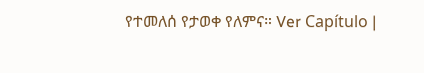የተመለሰ የታወቀ የለምና። Ver Capítulo |